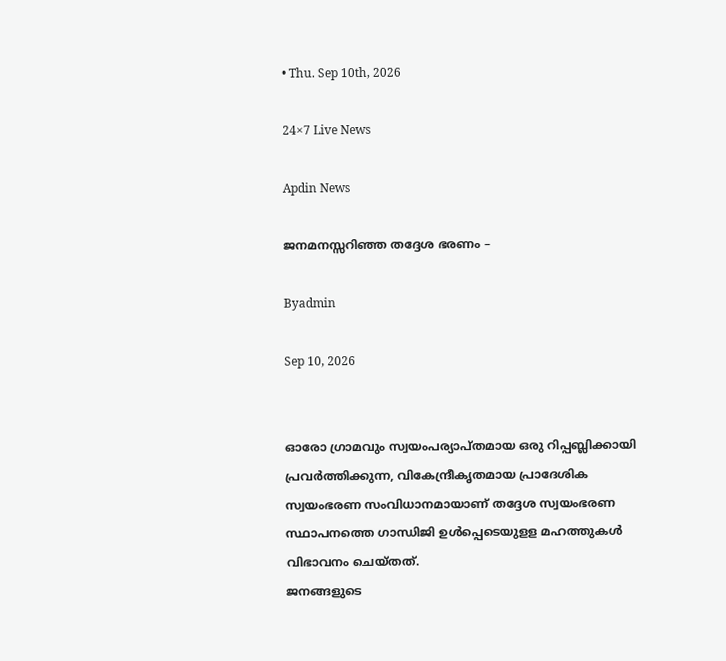• Thu. Sep 10th, 2026

24×7 Live News

Apdin News

ജനമനസ്സറിഞ്ഞ തദ്ദേശ ഭരണം –

Byadmin

Sep 10, 2026


ഓരോ ഗ്രാമവും സ്വയംപര്യാപ്തമായ ഒരു റിപ്പബ്ലിക്കായി പ്രവർത്തിക്കുന്ന, വികേന്ദ്രീകൃതമായ പ്രാദേശിക സ്വയംഭരണ സംവിധാനമായാണ് തദ്ദേശ സ്വയംഭരണ സ്ഥാപനത്തെ ഗാന്ധിജി ഉൾപ്പെടെയുളള മഹത്തുകൾ വിഭാവനം ചെയ്തത്.
ജനങ്ങളുടെ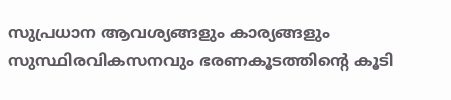സുപ്രധാന ആവശ്യങ്ങളും കാര്യങ്ങളും സുസ്ഥിരവികസനവും ഭരണകൂടത്തിന്റെ കൂടി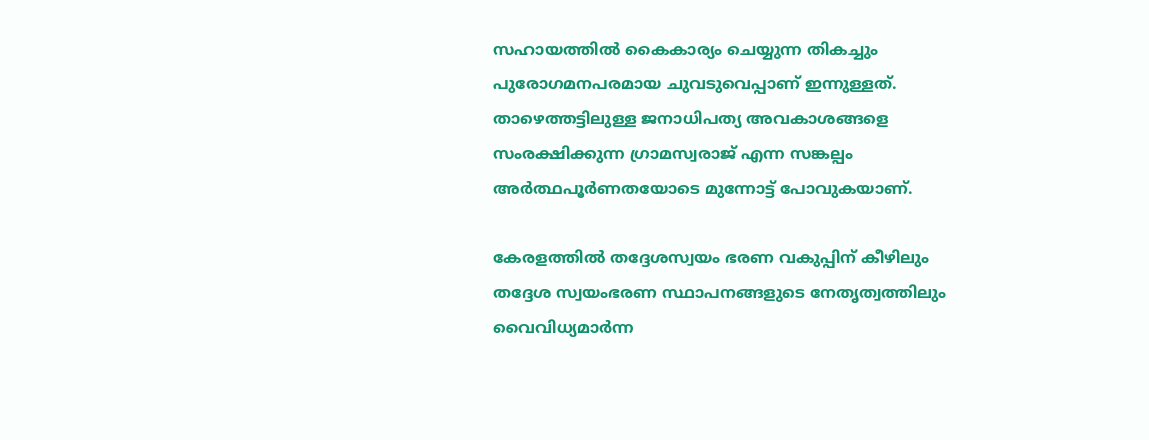സഹായത്തിൽ കൈകാര്യം ചെയ്യുന്ന തികച്ചും പുരോഗമനപരമായ ചുവടുവെപ്പാണ് ഇന്നുള്ളത്.
താഴെത്തട്ടിലുള്ള ജനാധിപത്യ അവകാശങ്ങളെ സംരക്ഷിക്കുന്ന ഗ്രാമസ്വരാജ് എന്ന സങ്കല്പം അർത്ഥപൂർണതയോടെ മുന്നോട്ട് പോവുകയാണ്.

കേരളത്തിൽ തദ്ദേശസ്വയം ഭരണ വകുപ്പിന് കീഴിലും തദ്ദേശ സ്വയംഭരണ സ്ഥാപനങ്ങളുടെ നേതൃത്വത്തിലും വൈവിധ്യമാർന്ന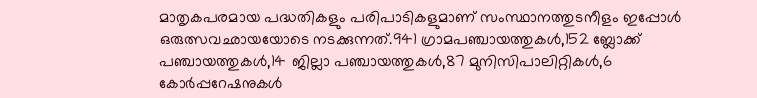മാതൃകപരമായ പദ്ധതികളും പരിപാടികളുമാണ് സംസ്ഥാനത്തുടനീളം ഇപ്പോൾ ഒരുത്സവഛായയോടെ നടക്കുന്നത്.941 ഗ്രാമപഞ്ചായത്തുകൾ,152 ബ്ലോക്ക് പഞ്ചായത്തുകൾ,14 ജില്ലാ പഞ്ചായത്തുകൾ,87 മുനിസിപാലിറ്റികൾ,6 കോർപ്പറേഷനുകൾ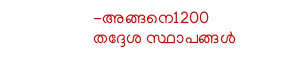-അങ്ങനെ1200 തദ്ദേശ സ്ഥാപങ്ങൾ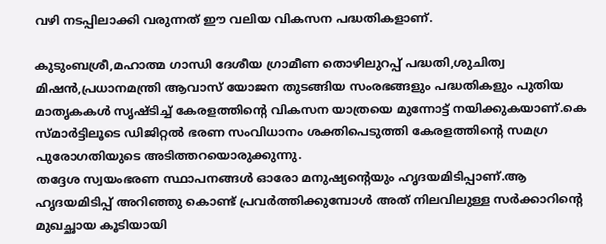വഴി നടപ്പിലാക്കി വരുന്നത് ഈ വലിയ വികസന പദ്ധതികളാണ്.

കുടുംബശ്രീ,മഹാത്മ ഗാന്ധി ദേശീയ ഗ്രാമീണ തൊഴിലുറപ്പ് പദ്ധതി,ശുചിത്വ മിഷൻ,പ്രധാനമന്ത്രി ആവാസ് യോജന തുടങ്ങിയ സംരഭങ്ങളും പദ്ധതികളും പുതിയ മാതൃകകൾ സൃഷ്‌ടിച്ച് കേരളത്തിൻ്റെ വികസന യാത്രയെ മുന്നോട്ട് നയിക്കുകയാണ്.കെ സ്മാർട്ടിലൂടെ ഡിജിറ്റൽ ഭരണ സംവിധാനം ശക്തിപെടുത്തി കേരളത്തിൻ്റെ സമഗ്ര പുരോഗതിയുടെ അടിത്തറയൊരുക്കുന്നു.
തദ്ദേശ സ്വയംഭരണ സ്ഥാപനങ്ങൾ ഓരോ മനുഷ്യന്റെയും ഹൃദയമിടിപ്പാണ്.ആ ഹൃദയമിടിപ്പ് അറിഞ്ഞു കൊണ്ട് പ്രവർത്തിക്കുമ്പോൾ അത് നിലവിലുള്ള സർക്കാറിൻ്റെ മുഖച്ഛായ കൂടിയായി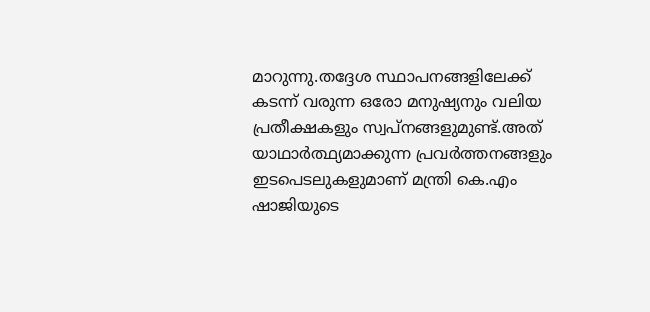മാറുന്നു.തദ്ദേശ സ്ഥാപനങ്ങളിലേക്ക് കടന്ന് വരുന്ന ഒരോ മനുഷ്യനും വലിയ പ്രതീക്ഷകളും സ്വപ്നങ്ങളുമുണ്ട്.അത് യാഥാർത്ഥ്യമാക്കുന്ന പ്രവർത്തനങ്ങളും ഇടപെടലുകളുമാണ് മന്ത്രി കെ.എം ഷാജിയുടെ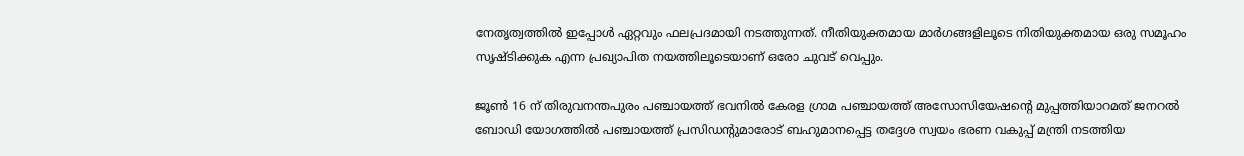നേതൃത്വത്തിൽ ഇപ്പോൾ ഏറ്റവും ഫലപ്രദമായി നടത്തുന്നത്. നീതിയുക്തമായ മാർഗങ്ങളിലൂടെ നിതിയുക്തമായ ഒരു സമൂഹം സൃഷ്‌ടിക്കുക എന്ന പ്രഖ്യാപിത നയത്തിലൂടെയാണ് ഒരോ ചുവട് വെപ്പും.

ജൂൺ 16 ന് തിരുവനന്തപുരം പഞ്ചായത്ത് ഭവനിൽ കേരള ഗ്രാമ പഞ്ചായത്ത് അസോസിയേഷൻ്റെ മുപ്പത്തിയാറമത് ജനറൽ ബോഡി യോഗത്തിൽ പഞ്ചായത്ത് പ്രസിഡൻ്റുമാരോട് ബഹുമാനപ്പെട്ട തദ്ദേശ സ്വയം ഭരണ വകുപ്പ് മന്ത്രി നടത്തിയ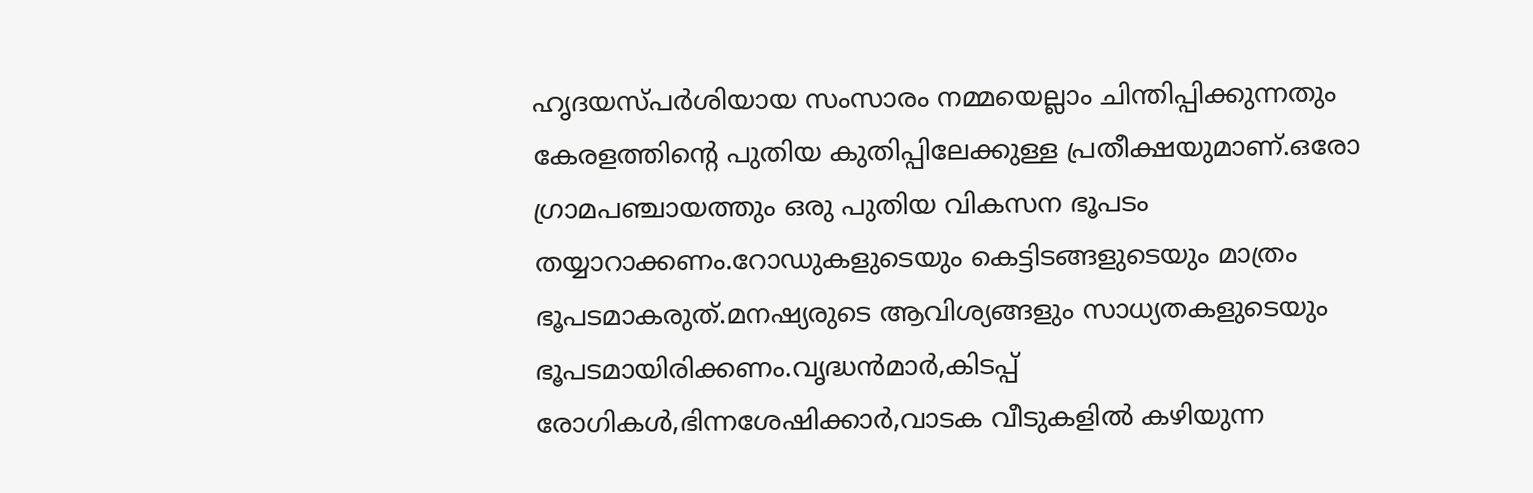ഹൃദയസ്പർശിയായ സംസാരം നമ്മയെല്ലാം ചിന്തിപ്പിക്കുന്നതും കേരളത്തിൻ്റെ പുതിയ കുതിപ്പിലേക്കുള്ള പ്രതീക്ഷയുമാണ്.ഒരോ ഗ്രാമപഞ്ചായത്തും ഒരു പുതിയ വികസന ഭൂപടം തയ്യാറാക്കണം.റോഡുകളുടെയും കെട്ടിടങ്ങളുടെയും മാത്രം ഭൂപടമാകരുത്.മനഷ്യരുടെ ആവിശ്യങ്ങളും സാധ്യതകളുടെയും ഭൂപടമായിരിക്കണം.വൃദ്ധൻമാർ,കിടപ്പ് രോഗികൾ,ഭിന്നശേഷിക്കാർ,വാടക വീടുകളിൽ കഴിയുന്ന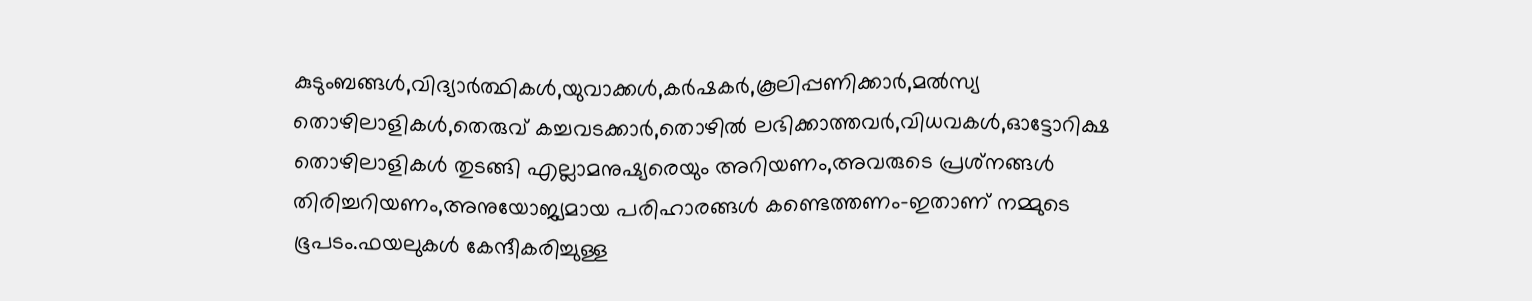കുടുംബങ്ങൾ,വിദ്യാർത്ഥികൾ,യുവാക്കൾ,കർഷകർ,കൂലിപ്പണിക്കാർ,മൽസ്യ തൊഴിലാളികൾ,തെരുവ് കച്ചവടക്കാർ,തൊഴിൽ ലഭിക്കാത്തവർ,വിധവകൾ,ഓട്ടോറിക്ഷ തൊഴിലാളികൾ തുടങ്ങി എല്ലാമനുഷ്യരെയും അറിയണം,അവരുടെ പ്രശ്‌നങ്ങൾ തിരിച്ചറിയണം,അനുയോജ്യമായ പരിഹാരങ്ങൾ കണ്ടെത്തണം-ഇതാണ് നമ്മുടെ ഭൂപടം.ഫയലുകൾ കേന്ദീകരിച്ചുള്ള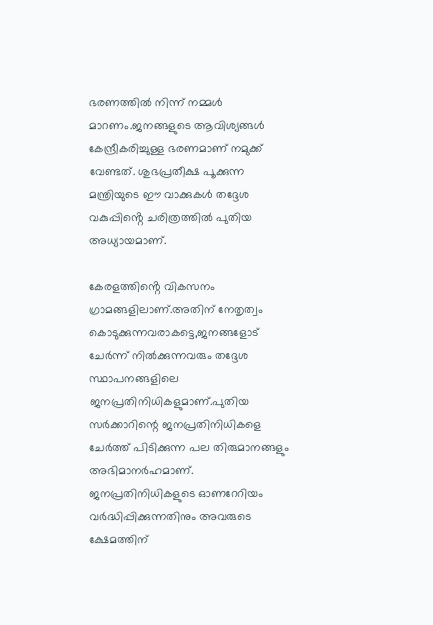ഭരണത്തിൽ നിന്ന് നമ്മൾ മാറണം.ജനങ്ങളുടെ ആവിശ്യങ്ങൾ കേന്ദ്രീകരിച്ചുള്ള ഭരണമാണ് നമുക്ക് വേണ്ടത്. ശുഭപ്രതീക്ഷ പൂക്കുന്ന മന്ത്രിയുടെ ഈ വാക്കുകൾ തദ്ദേശ വകുപ്പിൻ്റെ ചരിത്രത്തിൽ പുതിയ അധ്യായമാണ്.

കേരളത്തിൻ്റെ വികസനം ഗ്രാമങ്ങളിലാണ്.അതിന് നേതൃത്വം കൊടുക്കുന്നവരാകട്ടെ,ജനങ്ങളോട് ചേർന്ന് നിൽക്കുന്നവരും തദ്ദേശ സ്ഥാപനങ്ങളിലെ ജനപ്രതിനിധികളുമാണ്.പുതിയ സർക്കാറിന്റെ ജനപ്രതിനിധികളെ ചേർത്ത് പിടിക്കുന്ന പല തിരുമാനങ്ങളും അഭിമാനർഹമാണ്. ജനപ്രതിനിധികളുടെ ഓണറേറിയം വർദ്ധിപ്പിക്കുന്നതിനും അവരുടെ ക്ഷേമത്തിന്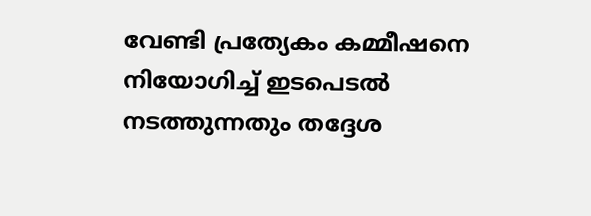വേണ്ടി പ്രത്യേകം കമ്മീഷനെ നിയോഗിച്ച് ഇടപെടൽ നടത്തുന്നതും തദ്ദേശ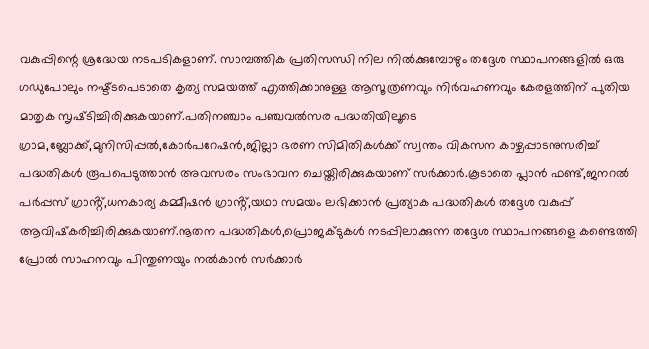വകുപ്പിന്റെ ശ്രദ്ധേയ നടപടികളാണ്. സാമ്പത്തിക പ്രതിസന്ധി നില നിൽക്കുമ്പോഴും തദ്ദേശ സ്ഥാപനങ്ങളിൽ ഒരു ഗഡുപോലും നഷ്ട്ടപെടാതെ കൃത്യ സമയത്ത് എത്തിക്കാനുള്ള ആസൂത്രണവും നിർവഹണവും കേരളത്തിന് പുതിയ മാതൃക സൃഷ്‌ടിച്ചിരിക്കുകയാണ്.പതിനഞ്ചാം പഞ്ചവൽസര പദ്ധതിയിലൂടെ ഗ്രാമ,ബ്ലോക്ക്,മുനിസിപ്പൽ,കോർപറേഷൻ,ജില്ലാ ഭരണ സിമിതികൾക്ക് സ്വന്തം വികസന കാഴ്ചപ്പാടനുസരിച്ച് പദ്ധതികൾ രൂപപെടുത്താൻ അവസരം സംഭാവന ചെയ്തിരിക്കുകയാണ് സർക്കാർ.കൂടാതെ പ്ലാൻ ഫണ്ട്,ജനറൽ പർപ്പസ് ഗ്രാൻ്റ്,ധനകാര്യ കമ്മീഷൻ ഗ്രാൻ്റ്,യഥാ സമയം ലഭിക്കാൻ പ്രത്യാക പദ്ധതികൾ തദ്ദേശ വകുപ്പ് ആവിഷ്‌കരിച്ചിരിക്കുകയാണ്.നൂതന പദ്ധതികൾ,പ്രൊജക്‌ടുകൾ നടപ്പിലാക്കുന്ന തദ്ദേശ സ്ഥാപനങ്ങളെ കണ്ടെത്തി പ്രോൽ സാഹനവും പിന്തുണയും നൽകാൻ സർക്കാർ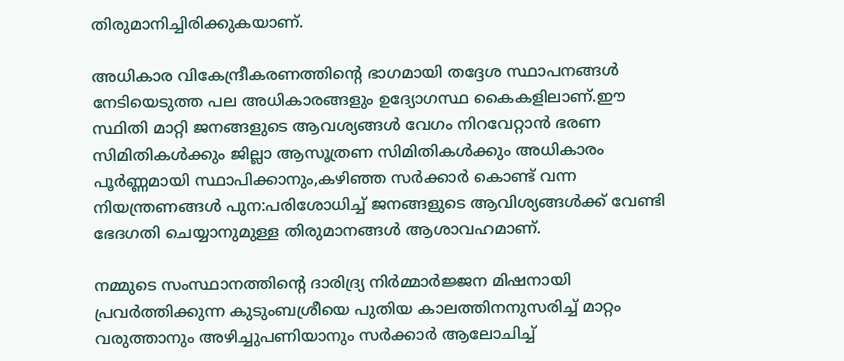തിരുമാനിച്ചിരിക്കുകയാണ്.

അധികാര വികേന്ദ്രീകരണത്തിൻ്റെ ഭാഗമായി തദ്ദേശ സ്ഥാപനങ്ങൾ നേടിയെടുത്ത പല അധികാരങ്ങളും ഉദ്യോഗസ്ഥ കൈകളിലാണ്.ഈ സ്ഥിതി മാറ്റി ജനങ്ങളുടെ ആവശ്യങ്ങൾ വേഗം നിറവേറ്റാൻ ഭരണ സിമിതികൾക്കും ജില്ലാ ആസൂത്രണ സിമിതികൾക്കും അധികാരം പൂർണ്ണമായി സ്ഥാപിക്കാനും,കഴിഞ്ഞ സർക്കാർ കൊണ്ട് വന്ന നിയന്ത്രണങ്ങൾ പുന:പരിശോധിച്ച് ജനങ്ങളുടെ ആവിശ്യങ്ങൾക്ക് വേണ്ടി ഭേദഗതി ചെയ്യാനുമുള്ള തിരുമാനങ്ങൾ ആശാവഹമാണ്.

നമ്മുടെ സംസ്ഥാനത്തിൻ്റെ ദാരിദ്ര്യ നിർമ്മാർജ്ജന മിഷനായി പ്രവർത്തിക്കുന്ന കുടുംബശ്രീയെ പുതിയ കാലത്തിനനുസരിച്ച് മാറ്റം വരുത്താനും അഴിച്ചുപണിയാനും സർക്കാർ ആലോചിച്ച്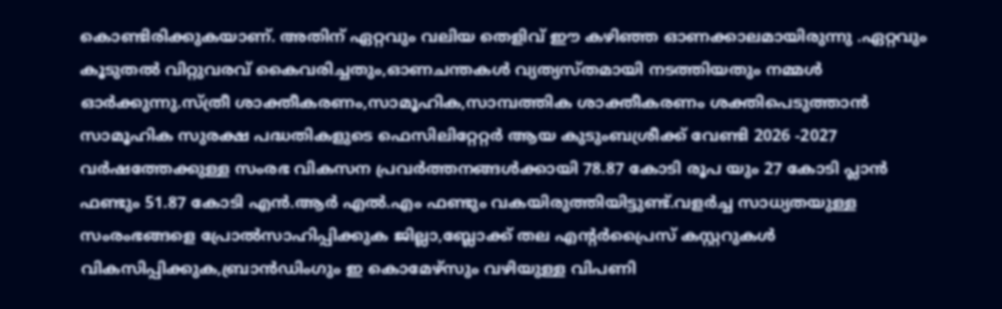കൊണ്ടിരിക്കുകയാണ്. അതിന് ഏറ്റവും വലിയ തെളിവ് ഈ കഴിഞ്ഞ ഓണക്കാലമായിരുന്നു .ഏറ്റവും കൂടുതൽ വിറ്റുവരവ് കൈവരിച്ചതും,ഓണചന്തകൾ വ്യത്യസ്തമായി നടത്തിയതും നമ്മൾ ഓർക്കുന്നു.സ്ത്രീ ശാക്തീകരണം,സാമൂഹിക,സാമ്പത്തിക ശാക്തീകരണം ശക്തിപെടുത്താൻ സാമൂഹിക സുരക്ഷ പദ്ധതികളുടെ ഫെസിലിറ്റേറ്റർ ആയ കുടുംബശ്രീക്ക് വേണ്ടി 2026 -2027 വർഷത്തേക്കുള്ള സംരഭ വികസന പ്രവർത്തനങ്ങൾക്കായി 78.87 കോടി രൂപ യും 27 കോടി പ്ലാൻ ഫണ്ടും 51.87 കോടി എൻ.ആർ എൽ.എം ഫണ്ടും വകയിരുത്തിയിട്ടുണ്ട്.വളർച്ച സാധ്യതയുള്ള സംരംഭങ്ങളെ പ്രോൽസാഹിപ്പിക്കുക ജില്ലാ,ബ്ലോക്ക് തല എൻ്റർപ്രൈസ് കസ്റ്ററുകൾ വികസിപ്പിക്കുക,ബ്രാൻഡിംഗും ഇ കൊമേഴ്സും വഴിയുള്ള വിപണി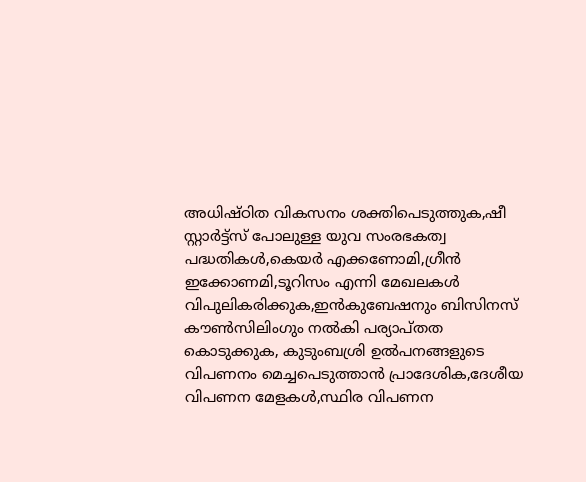അധിഷ്‌ഠിത വികസനം ശക്തിപെടുത്തുക,ഷീ സ്റ്റാർട്ട്സ് പോലുള്ള യുവ സംരഭകത്വ പദ്ധതികൾ,കെയർ എക്കണോമി,ഗ്രീൻ ഇക്കോണമി,ടൂറിസം എന്നി മേഖലകൾ വിപുലികരിക്കുക,ഇൻകുബേഷനും ബിസിനസ് കൗൺസിലിംഗും നൽകി പര്യാപ്തത കൊടുക്കുക, കുടുംബശ്രി ഉൽപനങ്ങളുടെ വിപണനം മെച്ചപെടുത്താൻ പ്രാദേശിക,ദേശീയ വിപണന മേളകൾ,സ്ഥിര വിപണന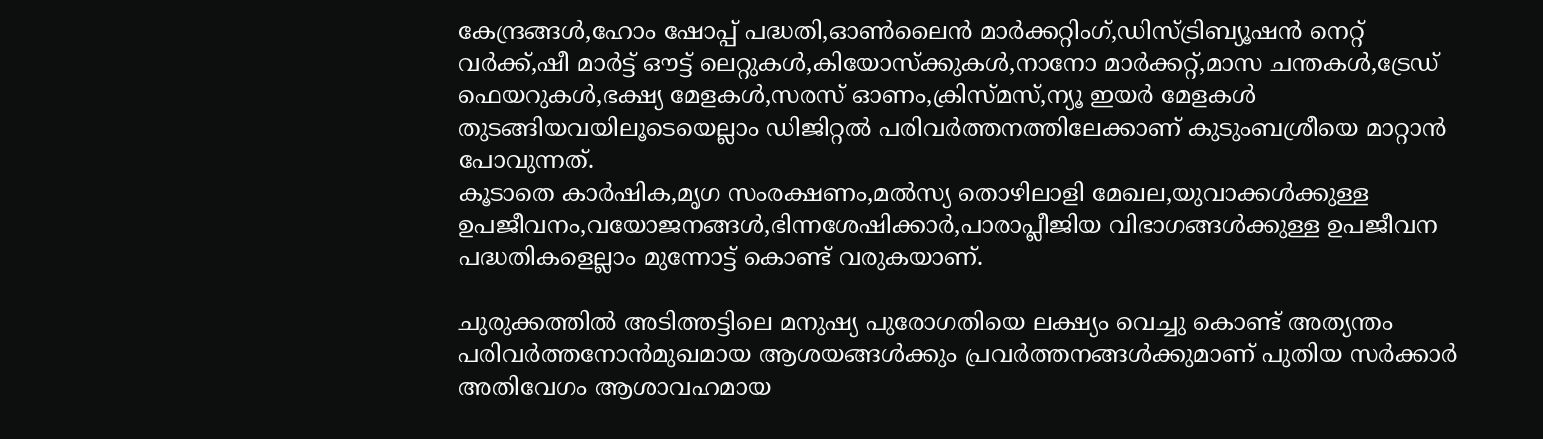കേന്ദ്രങ്ങൾ,ഹോം ഷോപ്പ് പദ്ധതി,ഓൺലൈൻ മാർക്കറ്റിംഗ്,ഡിസ്ട്രിബ്യൂഷൻ നെറ്റ് വർക്ക്,ഷീ മാർട്ട് ഔട്ട് ലെറ്റുകൾ,കിയോസ്ക്കുകൾ,നാനോ മാർക്കറ്റ്,മാസ ചന്തകൾ,ട്രേഡ് ഫെയറുകൾ,ഭക്ഷ്യ മേളകൾ,സരസ് ഓണം,ക്രിസ്മസ്,ന്യൂ ഇയർ മേളകൾ തുടങ്ങിയവയിലൂടെയെല്ലാം ഡിജിറ്റൽ പരിവർത്തനത്തിലേക്കാണ് കുടുംബശ്രീയെ മാറ്റാൻ പോവുന്നത്.
കൂടാതെ കാർഷിക,മൃഗ സംരക്ഷണം,മൽസ്യ തൊഴിലാളി മേഖല,യുവാക്കൾക്കുള്ള ഉപജീവനം,വയോജനങ്ങൾ,ഭിന്നശേഷിക്കാർ,പാരാപ്ലീജിയ വിഭാഗങ്ങൾക്കുള്ള ഉപജീവന പദ്ധതികളെല്ലാം മുന്നോട്ട് കൊണ്ട് വരുകയാണ്.

ചുരുക്കത്തിൽ അടിത്തട്ടിലെ മനുഷ്യ പുരോഗതിയെ ലക്ഷ്യം വെച്ചു കൊണ്ട് അത്യന്തം പരിവർത്തനോൻമുഖമായ ആശയങ്ങൾക്കും പ്രവർത്തനങ്ങൾക്കുമാണ് പുതിയ സർക്കാർ അതിവേഗം ആശാവഹമായ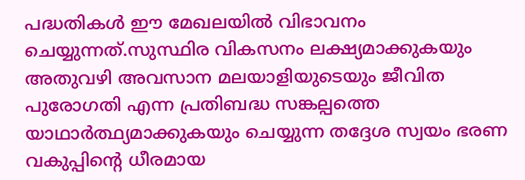പദ്ധതികൾ ഈ മേഖലയിൽ വിഭാവനം ചെയ്യുന്നത്.സുസ്ഥിര വികസനം ലക്ഷ്യമാക്കുകയും അതുവഴി അവസാന മലയാളിയുടെയും ജീവിത പുരോഗതി എന്ന പ്രതിബദ്ധ സങ്കല്പത്തെ യാഥാർത്ഥ്യമാക്കുകയും ചെയ്യുന്ന തദ്ദേശ സ്വയം ഭരണ വകുപ്പിന്റെ ധീരമായ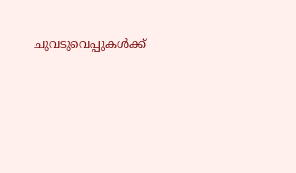ചുവടുവെപ്പുകൾക്ക്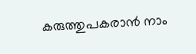കരുത്തുപകരാൻ നാം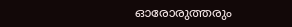ഓരോരുത്തരും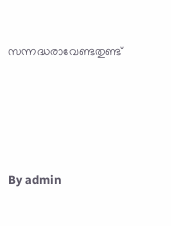സന്നദ്ധരാവേണ്ടതുണ്ട്







By admin